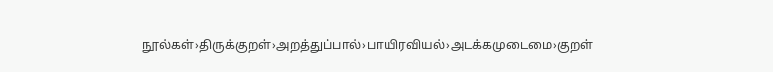நூல்கள்›திருக்குறள்›அறத்துப்பால்›பாயிரவியல்›அடக்கமுடைமை›குறள்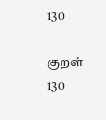130

குறள் 130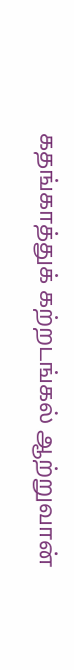கதங்காத்துக் கற்றடங்கல் ஆற்றுவான்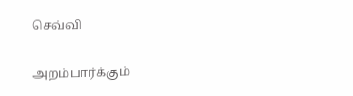செவ்வி

அறம்பார்க்கும்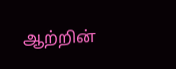ஆற்றின்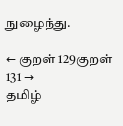நுழைந்து.

← குறள் 129குறள் 131 →
தமிழ்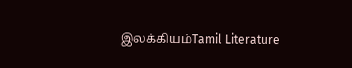இலக்கியம்Tamil Literature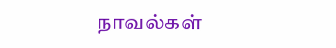நாவல்கள்